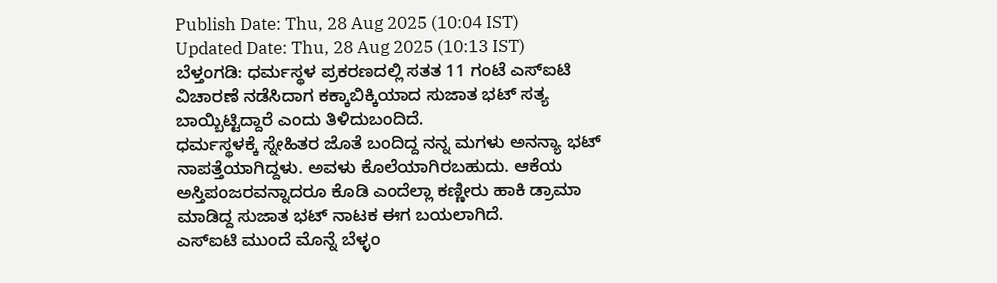Publish Date: Thu, 28 Aug 2025 (10:04 IST)
Updated Date: Thu, 28 Aug 2025 (10:13 IST)
ಬೆಳ್ತಂಗಡಿ: ಧರ್ಮಸ್ಥಳ ಪ್ರಕರಣದಲ್ಲಿ ಸತತ 11 ಗಂಟೆ ಎಸ್ಐಟಿ ವಿಚಾರಣೆ ನಡೆಸಿದಾಗ ಕಕ್ಕಾಬಿಕ್ಕಿಯಾದ ಸುಜಾತ ಭಟ್ ಸತ್ಯ ಬಾಯ್ಬಿಟ್ಟಿದ್ದಾರೆ ಎಂದು ತಿಳಿದುಬಂದಿದೆ.
ಧರ್ಮಸ್ಥಳಕ್ಕೆ ಸ್ನೇಹಿತರ ಜೊತೆ ಬಂದಿದ್ದ ನನ್ನ ಮಗಳು ಅನನ್ಯಾ ಭಟ್ ನಾಪತ್ತೆಯಾಗಿದ್ದಳು. ಅವಳು ಕೊಲೆಯಾಗಿರಬಹುದು. ಆಕೆಯ ಅಸ್ತಿಪಂಜರವನ್ನಾದರೂ ಕೊಡಿ ಎಂದೆಲ್ಲಾ ಕಣ್ಣೀರು ಹಾಕಿ ಡ್ರಾಮಾ ಮಾಡಿದ್ದ ಸುಜಾತ ಭಟ್ ನಾಟಕ ಈಗ ಬಯಲಾಗಿದೆ.
ಎಸ್ಐಟಿ ಮುಂದೆ ಮೊನ್ನೆ ಬೆಳ್ಳಂ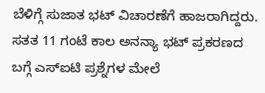ಬೆಳಿಗ್ಗೆ ಸುಜಾತ ಭಟ್ ವಿಚಾರಣೆಗೆ ಹಾಜರಾಗಿದ್ದರು. ಸತತ 11 ಗಂಟೆ ಕಾಲ ಅನನ್ಯಾ ಭಟ್ ಪ್ರಕರಣದ ಬಗ್ಗೆ ಎಸ್ಐಟಿ ಪ್ರಶ್ನೆಗಳ ಮೇಲೆ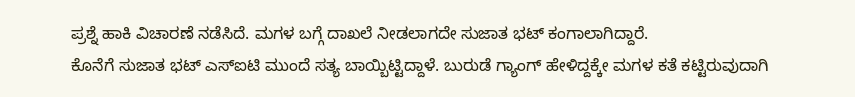ಪ್ರಶ್ನೆ ಹಾಕಿ ವಿಚಾರಣೆ ನಡೆಸಿದೆ. ಮಗಳ ಬಗ್ಗೆ ದಾಖಲೆ ನೀಡಲಾಗದೇ ಸುಜಾತ ಭಟ್ ಕಂಗಾಲಾಗಿದ್ದಾರೆ.
ಕೊನೆಗೆ ಸುಜಾತ ಭಟ್ ಎಸ್ಐಟಿ ಮುಂದೆ ಸತ್ಯ ಬಾಯ್ಬಿಟ್ಟಿದ್ದಾಳೆ. ಬುರುಡೆ ಗ್ಯಾಂಗ್ ಹೇಳಿದ್ದಕ್ಕೇ ಮಗಳ ಕತೆ ಕಟ್ಟಿರುವುದಾಗಿ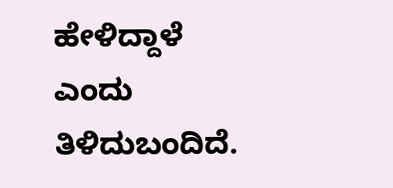ಹೇಳಿದ್ದಾಳೆ ಎಂದು ತಿಳಿದುಬಂದಿದೆ.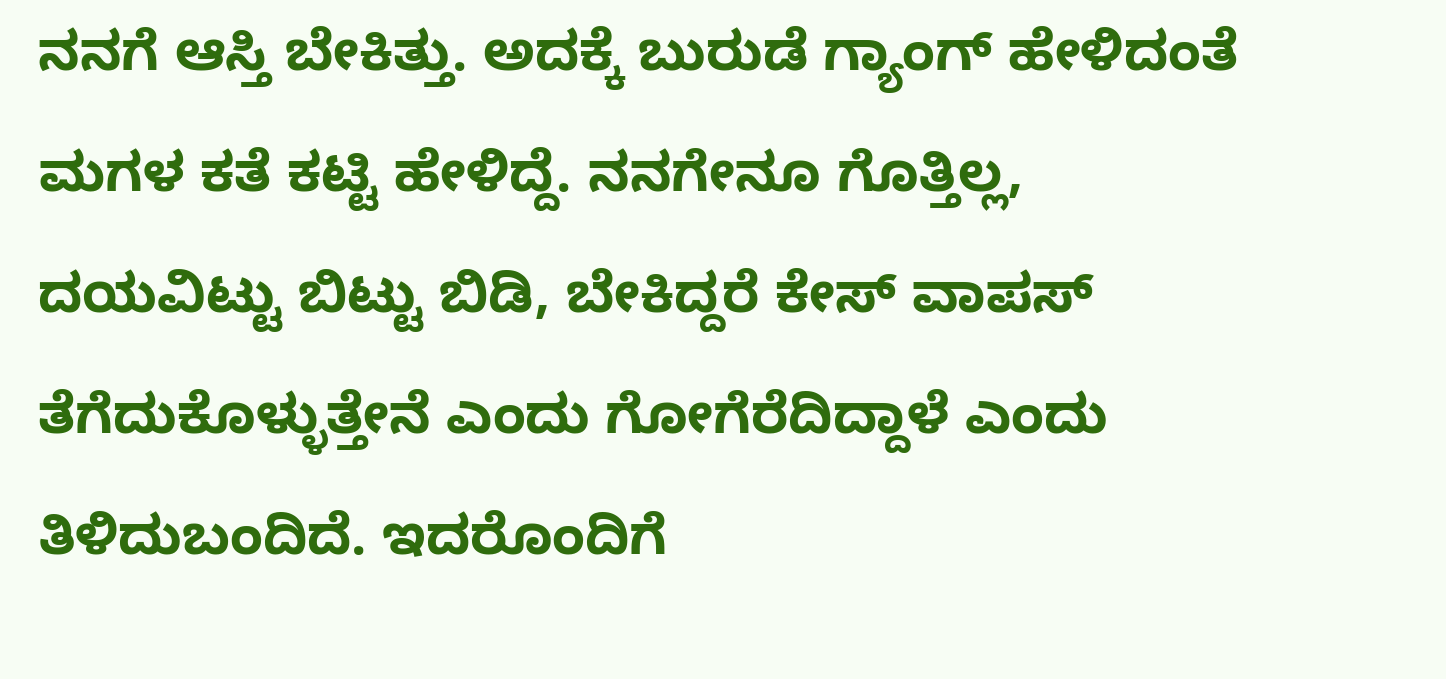ನನಗೆ ಆಸ್ತಿ ಬೇಕಿತ್ತು. ಅದಕ್ಕೆ ಬುರುಡೆ ಗ್ಯಾಂಗ್ ಹೇಳಿದಂತೆ ಮಗಳ ಕತೆ ಕಟ್ಟಿ ಹೇಳಿದ್ದೆ. ನನಗೇನೂ ಗೊತ್ತಿಲ್ಲ, ದಯವಿಟ್ಟು ಬಿಟ್ಟು ಬಿಡಿ, ಬೇಕಿದ್ದರೆ ಕೇಸ್ ವಾಪಸ್ ತೆಗೆದುಕೊಳ್ಳುತ್ತೇನೆ ಎಂದು ಗೋಗೆರೆದಿದ್ದಾಳೆ ಎಂದು ತಿಳಿದುಬಂದಿದೆ. ಇದರೊಂದಿಗೆ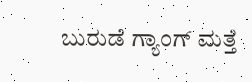ಬುರುಡೆ ಗ್ಯಾಂಗ್ ಮತ್ತೆ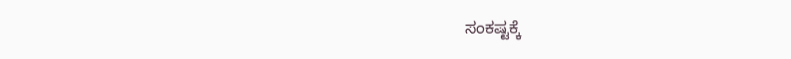ಸಂಕಷ್ಟಕ್ಕೆ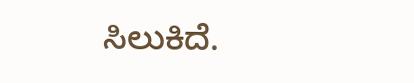ಸಿಲುಕಿದೆ.